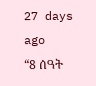27 days ago
“8 ሰዓት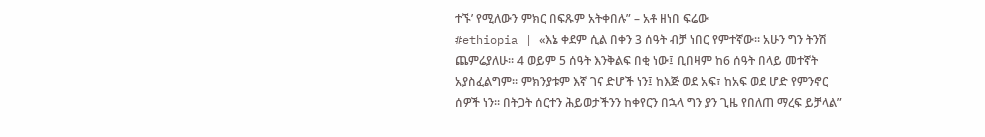ተኙ’ የሚለውን ምክር በፍጹም አትቀበሉ” – አቶ ዘነበ ፍሬው
#ethiopia | «እኔ ቀደም ሲል በቀን 3 ሰዓት ብቻ ነበር የምተኛው። አሁን ግን ትንሽ ጨምሬያለሁ። 4 ወይም 5 ሰዓት እንቅልፍ በቂ ነው፤ ቢበዛም ከ6 ሰዓት በላይ መተኛት አያስፈልግም። ምክንያቱም እኛ ገና ድሆች ነን፤ ከእጅ ወደ አፍ፣ ከአፍ ወደ ሆድ የምንኖር ሰዎች ነን። በትጋት ሰርተን ሕይወታችንን ከቀየርን በኋላ ግን ያን ጊዜ የበለጠ ማረፍ ይቻላል”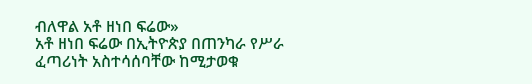ብለዋል አቶ ዘነበ ፍሬው»
አቶ ዘነበ ፍሬው በኢትዮጵያ በጠንካራ የሥራ ፈጣሪነት አስተሳሰባቸው ከሚታወቁ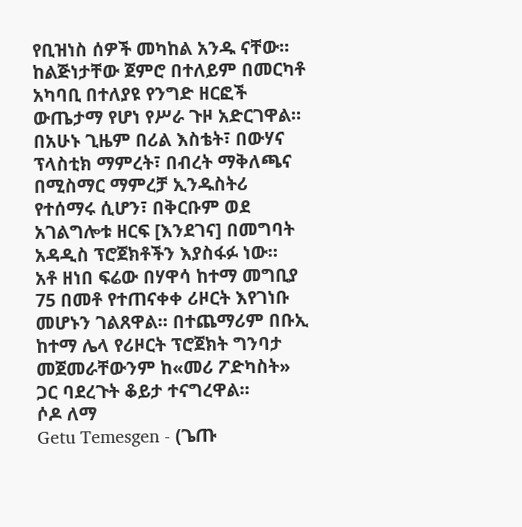የቢዝነስ ሰዎች መካከል አንዱ ናቸው። ከልጅነታቸው ጀምሮ በተለይም በመርካቶ አካባቢ በተለያዩ የንግድ ዘርፎች ውጤታማ የሆነ የሥራ ጉዞ አድርገዋል።
በአሁኑ ጊዜም በሪል እስቴት፣ በውሃና ፕላስቲክ ማምረት፣ በብረት ማቅለጫና በሚስማር ማምረቻ ኢንዱስትሪ የተሰማሩ ሲሆን፣ በቅርቡም ወደ አገልግሎቱ ዘርፍ [እንደገና] በመግባት አዳዲስ ፕሮጀክቶችን እያስፋፉ ነው።
አቶ ዘነበ ፍሬው በሃዋሳ ከተማ መግቢያ 75 በመቶ የተጠናቀቀ ሪዞርት እየገነቡ መሆኑን ገልጸዋል። በተጨማሪም በቡኢ ከተማ ሌላ የሪዞርት ፕሮጀክት ግንባታ መጀመራቸውንም ከ«መሪ ፖድካስት» ጋር ባደረጉት ቆይታ ተናግረዋል።
ሶዶ ለማ
Getu Temesgen - (ጌጡ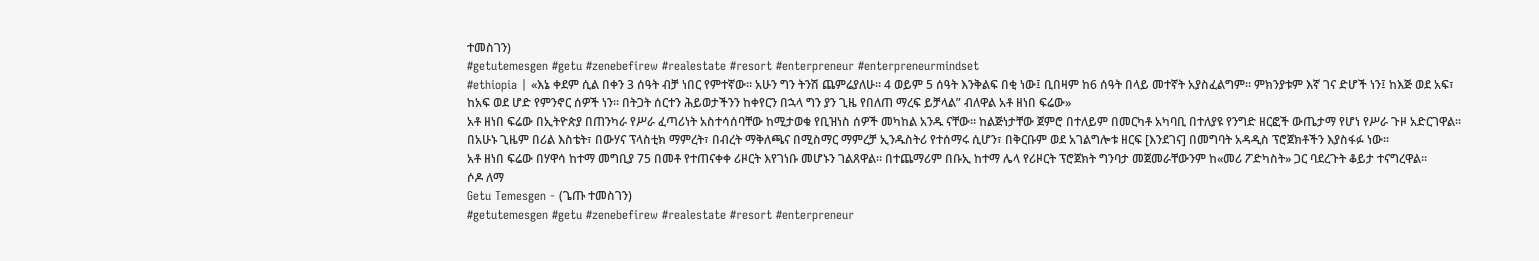ተመስገን)
#getutemesgen #getu #zenebefirew #realestate #resort #enterpreneur #enterpreneurmindset
#ethiopia | «እኔ ቀደም ሲል በቀን 3 ሰዓት ብቻ ነበር የምተኛው። አሁን ግን ትንሽ ጨምሬያለሁ። 4 ወይም 5 ሰዓት እንቅልፍ በቂ ነው፤ ቢበዛም ከ6 ሰዓት በላይ መተኛት አያስፈልግም። ምክንያቱም እኛ ገና ድሆች ነን፤ ከእጅ ወደ አፍ፣ ከአፍ ወደ ሆድ የምንኖር ሰዎች ነን። በትጋት ሰርተን ሕይወታችንን ከቀየርን በኋላ ግን ያን ጊዜ የበለጠ ማረፍ ይቻላል” ብለዋል አቶ ዘነበ ፍሬው»
አቶ ዘነበ ፍሬው በኢትዮጵያ በጠንካራ የሥራ ፈጣሪነት አስተሳሰባቸው ከሚታወቁ የቢዝነስ ሰዎች መካከል አንዱ ናቸው። ከልጅነታቸው ጀምሮ በተለይም በመርካቶ አካባቢ በተለያዩ የንግድ ዘርፎች ውጤታማ የሆነ የሥራ ጉዞ አድርገዋል።
በአሁኑ ጊዜም በሪል እስቴት፣ በውሃና ፕላስቲክ ማምረት፣ በብረት ማቅለጫና በሚስማር ማምረቻ ኢንዱስትሪ የተሰማሩ ሲሆን፣ በቅርቡም ወደ አገልግሎቱ ዘርፍ [እንደገና] በመግባት አዳዲስ ፕሮጀክቶችን እያስፋፉ ነው።
አቶ ዘነበ ፍሬው በሃዋሳ ከተማ መግቢያ 75 በመቶ የተጠናቀቀ ሪዞርት እየገነቡ መሆኑን ገልጸዋል። በተጨማሪም በቡኢ ከተማ ሌላ የሪዞርት ፕሮጀክት ግንባታ መጀመራቸውንም ከ«መሪ ፖድካስት» ጋር ባደረጉት ቆይታ ተናግረዋል።
ሶዶ ለማ
Getu Temesgen - (ጌጡ ተመስገን)
#getutemesgen #getu #zenebefirew #realestate #resort #enterpreneur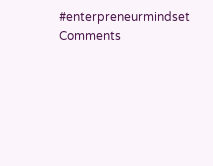#enterpreneurmindset
Comments